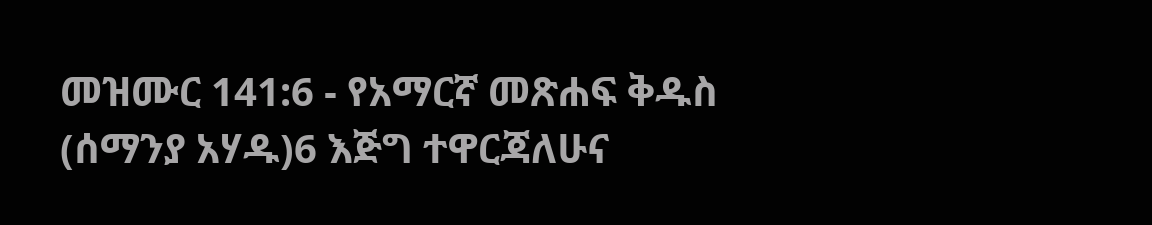መዝሙር 141:6 - የአማርኛ መጽሐፍ ቅዱስ (ሰማንያ አሃዱ)6 እጅግ ተዋርጃለሁና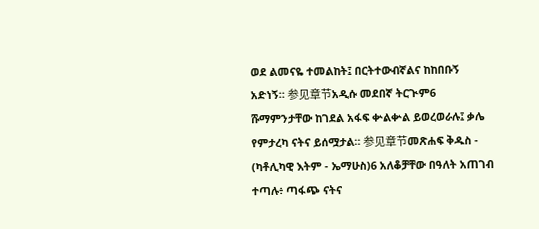ወደ ልመናዬ ተመልከት፤ በርትተውብኛልና ከከበቡኝ አድነኝ። 参见章节አዲሱ መደበኛ ትርጒም6 ሹማምንታቸው ከገደል አፋፍ ቍልቍል ይወረወራሉ፤ ቃሌ የምታረካ ናትና ይሰሟታል። 参见章节መጽሐፍ ቅዱስ - (ካቶሊካዊ እትም - ኤማሁስ)6 አለቆቻቸው በዓለት አጠገብ ተጣሉ፥ ጣፋጭ ናትና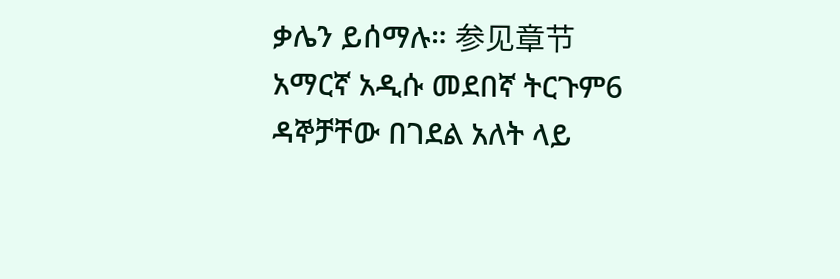ቃሌን ይሰማሉ። 参见章节አማርኛ አዲሱ መደበኛ ትርጉም6 ዳኞቻቸው በገደል አለት ላይ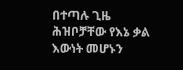በተጣሉ ጊዜ ሕዝቦቻቸው የእኔ ቃል እውነት መሆኑን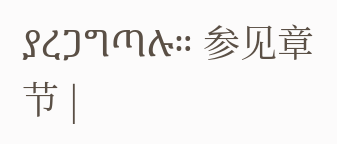ያረጋግጣሉ። 参见章节 |